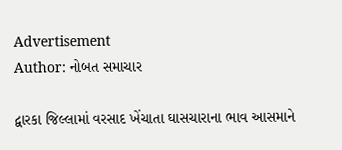Advertisement
Author: નોબત સમાચાર

દ્વારકા જિલ્લામાં વરસાદ ખેંચાતા ઘાસચારાના ભાવ આસમાને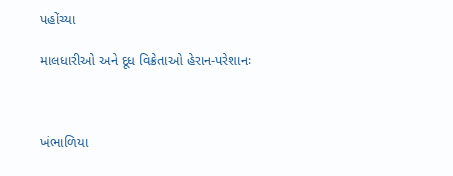પહોંચ્યા

માલધારીઓ અને દૂધ વિક્રેતાઓ હેરાન-પરેશાનઃ



ખંભાળિયા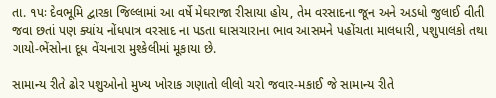તા. ૧પઃ દેવભૂમિ દ્વારકા જિલ્લામાં આ વર્ષે મેઘરાજા રીસાયા હોય, તેમ વરસાદના જૂન અને અડધો જુલાઈ વીતી જવા છતાં પણ ક્યાંય નોંધપાત્ર વરસાદ ના પડતા ઘાસચારાના ભાવ આસમને પહોંચતા માલધારી, પશુપાલકો તથા ગાયો-ભેંસોના દૂધ વેંચનારા મુશ્કેલીમાં મૂકાયા છે.

સામાન્ય રીતે ઢોર પશુઓનો મુખ્ય ખોરાક ગણાતો લીલો ચરો જવાર-મકાઈ જે સામાન્ય રીતે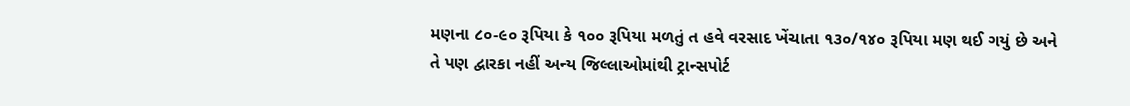મણના ૮૦-૯૦ રૂપિયા કે ૧૦૦ રૂપિયા મળતું ત હવે વરસાદ ખેંચાતા ૧૩૦/૧૪૦ રૂપિયા મણ થઈ ગયું છે અને તે પણ દ્વારકા નહીં અન્ય જિલ્લાઓમાંથી ટ્રાન્સપોર્ટ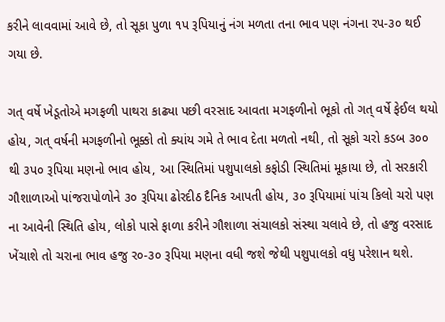કરીને લાવવામાં આવે છે, તો સૂકા પુળા ૧પ રૂપિયાનું નંગ મળતા તના ભાવ પણ નંગના રપ-૩૦ થઈ ગયા છે.

ગત્ વર્ષે ખેડૂતોએ મગફળી પાથરા કાઢ્યા પછી વરસાદ આવતા મગફળીનો ભૂકો તો ગત્ વર્ષે ફેઈલ થયો હોય, ગત્ વર્ષની મગફળીનો ભૂક્કો તો ક્યાંય ગમે તે ભાવ દેતા મળતો નથી, તો સૂકો ચરો કડબ ૩૦૦ થી ૩પ૦ રૂપિયા મણનો ભાવ હોય, આ સ્થિતિમાં પશુપાલકો કફોડી સ્થિતિમાં મૂકાયા છે, તો સરકારી ગૌશાળાઓ પાંજરાપોળોને ૩૦ રૂપિયા ઢોરદીઠ દૈનિક આપતી હોય, ૩૦ રૂપિયામાં પાંચ કિલો ચરો પણ ના આવેની સ્થિતિ હોય, લોકો પાસે ફાળા કરીને ગૌશાળા સંચાલકો સંસ્થા ચલાવે છે, તો હજુ વરસાદ ખેંચાશે તો ચરાના ભાવ હજુ ર૦-૩૦ રૂપિયા મણના વધી જશે જેથી પશુપાલકો વધુ પરેશાન થશે.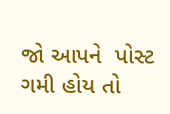જો આપને  પોસ્ટ ગમી હોય તો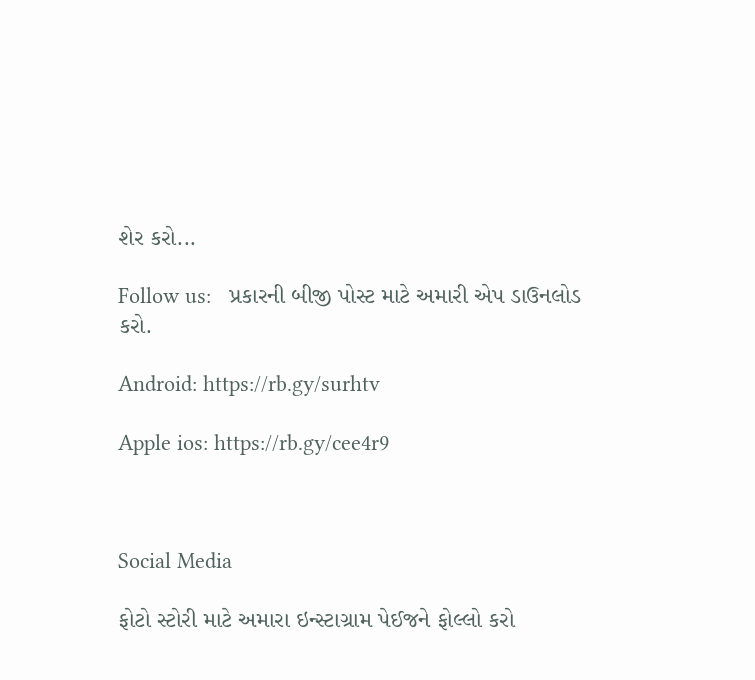શેર કરો...

Follow us:   પ્રકારની બીજી પોસ્ટ માટે અમારી એપ ડાઉનલોડ કરો.

Android: https://rb.gy/surhtv

Apple ios: https://rb.gy/cee4r9



Social Media

ફોટો સ્ટોરી માટે અમારા ઇન્સ્ટાગ્રામ પેઈજને ફોલ્લો કરો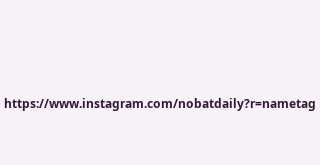https://www.instagram.com/nobatdaily?r=nametag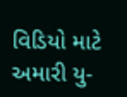વિડિયો માટે અમારી યુ-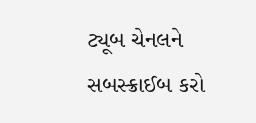ટ્યૂબ ચેનલને સબસ્ક્રાઈબ કરો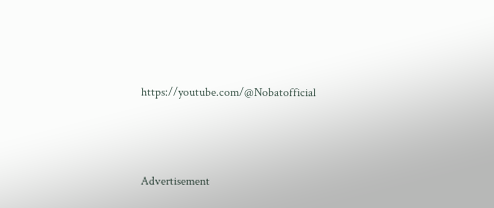https://youtube.com/@Nobatofficial



Advertisement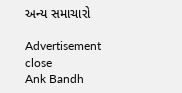અન્ય સમાચારો

Advertisement
close
Ank Bandh